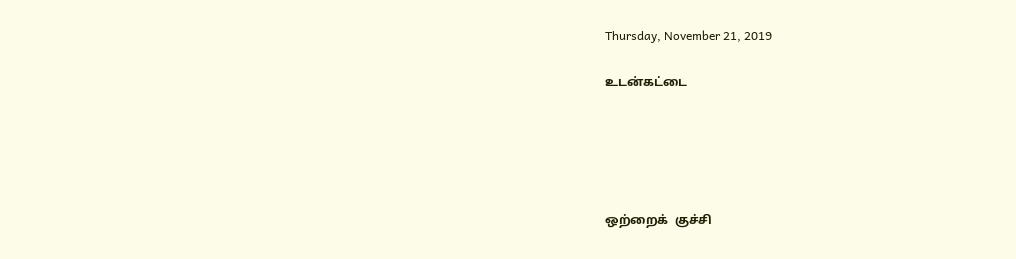Thursday, November 21, 2019

உடன்கட்டை





ஒற்றைக்  குச்சி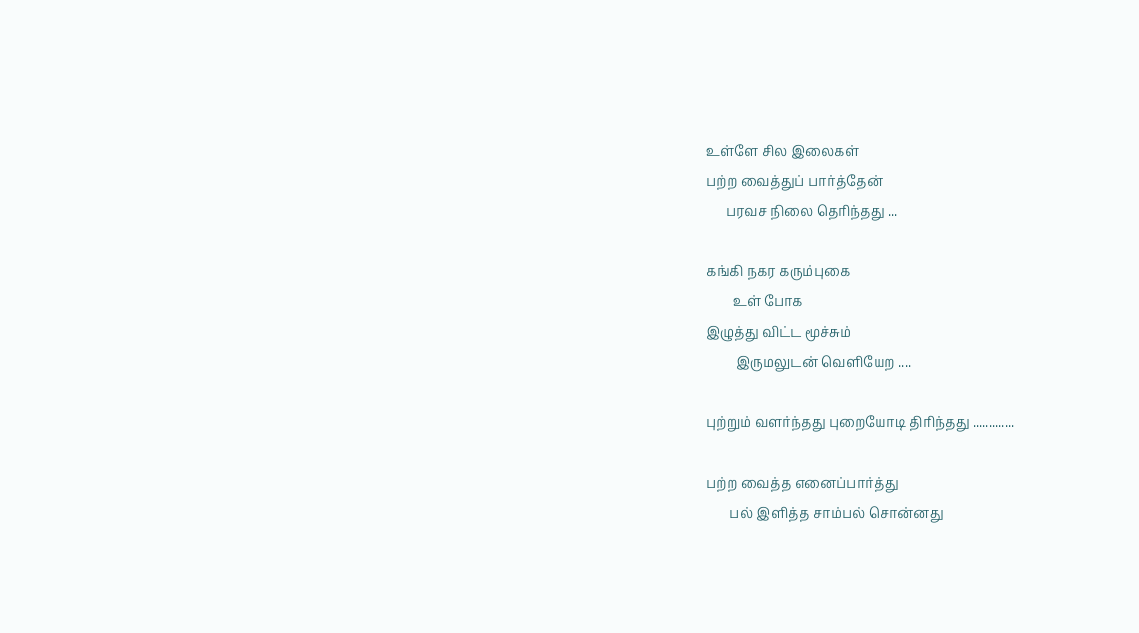உள்ளே சில இலைகள்
பற்ற வைத்துப் பார்த்தேன்
      பரவச நிலை தெரிந்தது ...

கங்கி நகர கரும்புகை
        உள் போக
இழுத்து விட்ட மூச்சும்
         இருமலுடன் வெளியேற ....

புற்றும் வளர்ந்தது புறையோடி திரிந்தது .............

பற்ற வைத்த எனைப்பார்த்து
       பல் இளித்த சாம்பல் சொன்னது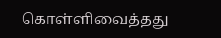கொள்ளிவைத்தது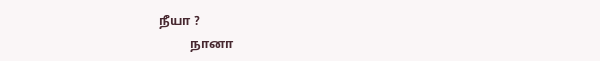நீயா ?
          நானா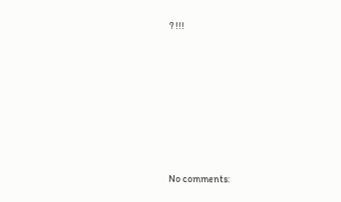? !!!








No comments: